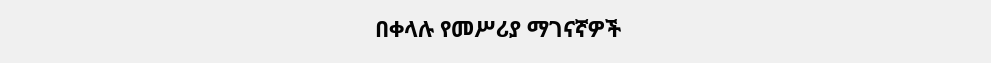በቀላሉ የመሥሪያ ማገናኛዎች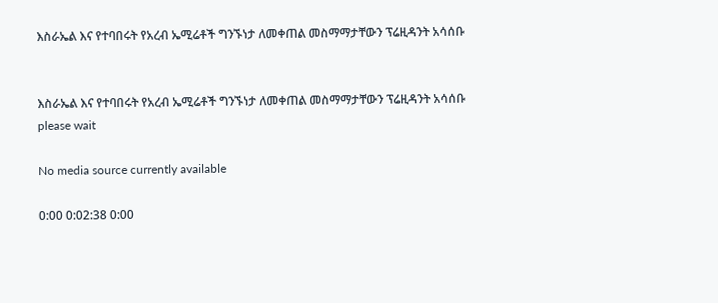እስራኤል እና የተባበሩት የአረብ ኤሚሬቶች ግንኙነታ ለመቀጠል መስማማታቸውን ፕሬዚዳንት አሳሰቡ


እስራኤል እና የተባበሩት የአረብ ኤሚሬቶች ግንኙነታ ለመቀጠል መስማማታቸውን ፕሬዚዳንት አሳሰቡ
please wait

No media source currently available

0:00 0:02:38 0:00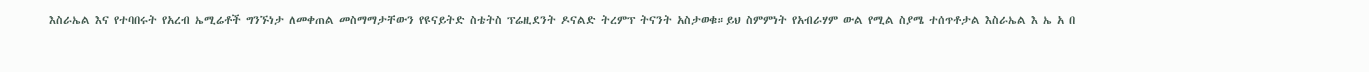እስራኤል እና የተባበሩት የአረብ ኤሚሬቶች ግንኙነታ ለመቀጠል መስማማታቸውን የዩናይትድ ስቴትስ ፕሬዚደንት ዶናልድ ትረምፕ ትናንት አስታወቁ።ይህ ስምምነት የአብራሃም ውል የሚል ስያሜ ተሰጥቶታል እስራኤል እ ኤ አ በ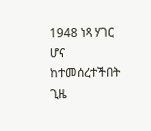1948 ነጻ ሃገር ሆና ከተመሰረተችበት ጊዜ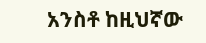አንስቶ ከዚህኛው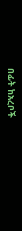በፊት ከአረቦች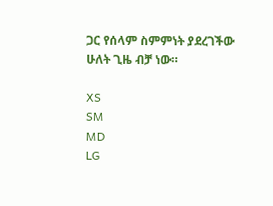ጋር የሰላም ስምምነት ያደረገችው ሁለት ጊዜ ብቻ ነው።

XS
SM
MD
LG